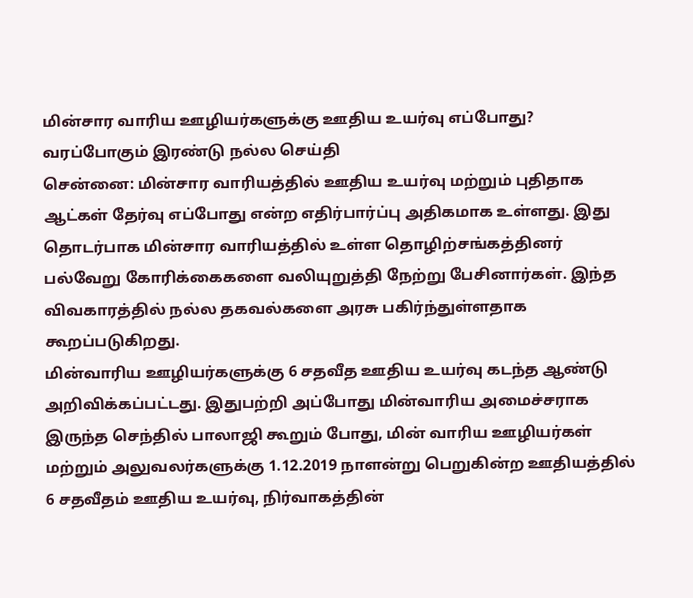மின்சார வாரிய ஊழியர்களுக்கு ஊதிய உயர்வு எப்போது? வரப்போகும் இரண்டு நல்ல செய்தி
சென்னை: மின்சார வாரியத்தில் ஊதிய உயர்வு மற்றும் புதிதாக ஆட்கள் தேர்வு எப்போது என்ற எதிர்பார்ப்பு அதிகமாக உள்ளது. இது தொடர்பாக மின்சார வாரியத்தில் உள்ள தொழிற்சங்கத்தினர் பல்வேறு கோரிக்கைகளை வலியுறுத்தி நேற்று பேசினார்கள். இந்த விவகாரத்தில் நல்ல தகவல்களை அரசு பகிர்ந்துள்ளதாக கூறப்படுகிறது.
மின்வாரிய ஊழியர்களுக்கு 6 சதவீத ஊதிய உயர்வு கடந்த ஆண்டு அறிவிக்கப்பட்டது. இதுபற்றி அப்போது மின்வாரிய அமைச்சராக இருந்த செந்தில் பாலாஜி கூறும் போது, மின் வாரிய ஊழியர்கள் மற்றும் அலுவலர்களுக்கு 1.12.2019 நாளன்று பெறுகின்ற ஊதியத்தில் 6 சதவீதம் ஊதிய உயர்வு, நிர்வாகத்தின்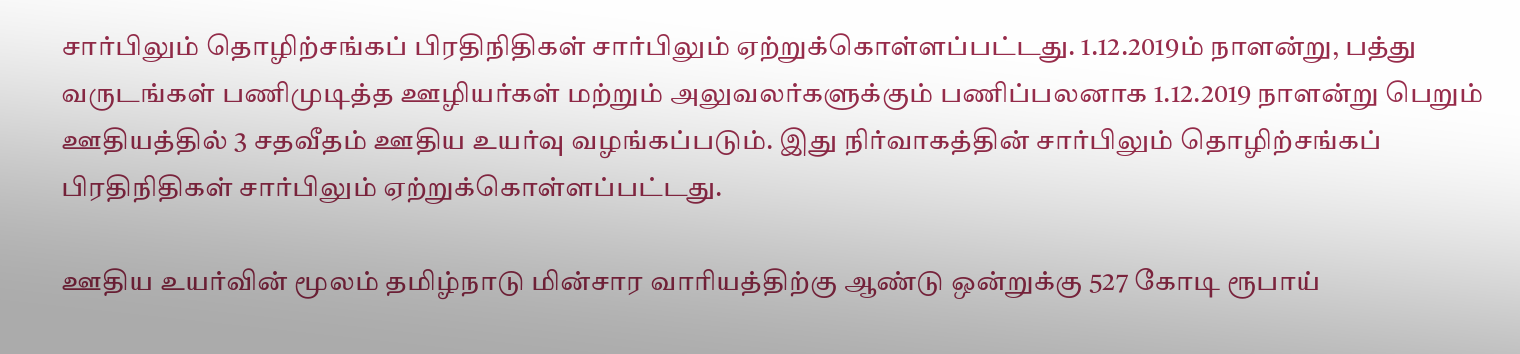சார்பிலும் தொழிற்சங்கப் பிரதிநிதிகள் சார்பிலும் ஏற்றுக்கொள்ளப்பட்டது. 1.12.2019ம் நாளன்று, பத்து வருடங்கள் பணிமுடித்த ஊழியர்கள் மற்றும் அலுவலர்களுக்கும் பணிப்பலனாக 1.12.2019 நாளன்று பெறும் ஊதியத்தில் 3 சதவீதம் ஊதிய உயர்வு வழங்கப்படும். இது நிர்வாகத்தின் சார்பிலும் தொழிற்சங்கப் பிரதிநிதிகள் சார்பிலும் ஏற்றுக்கொள்ளப்பட்டது.

ஊதிய உயர்வின் மூலம் தமிழ்நாடு மின்சார வாரியத்திற்கு ஆண்டு ஒன்றுக்கு 527 கோடி ரூபாய்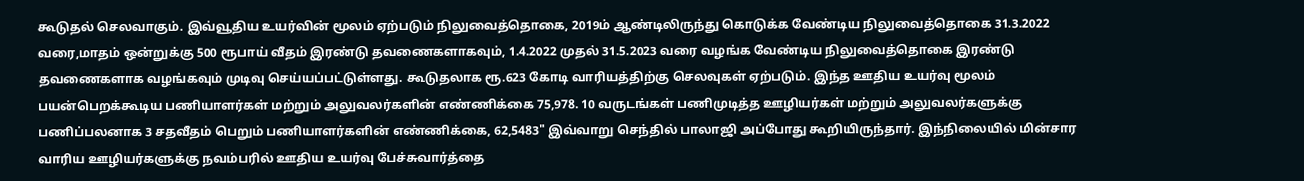கூடுதல் செலவாகும். இவ்வூதிய உயர்வின் மூலம் ஏற்படும் நிலுவைத்தொகை, 2019ம் ஆண்டிலிருந்து கொடுக்க வேண்டிய நிலுவைத்தொகை 31.3.2022 வரை,மாதம் ஒன்றுக்கு 500 ரூபாய் வீதம் இரண்டு தவணைகளாகவும், 1.4.2022 முதல் 31.5.2023 வரை வழங்க வேண்டிய நிலுவைத்தொகை இரண்டு தவணைகளாக வழங்கவும் முடிவு செய்யப்பட்டுள்ளது. கூடுதலாக ரூ.623 கோடி வாரியத்திற்கு செலவுகள் ஏற்படும். இந்த ஊதிய உயர்வு மூலம் பயன்பெறக்கூடிய பணியாளர்கள் மற்றும் அலுவலர்களின் எண்ணிக்கை 75,978. 10 வருடங்கள் பணிமுடித்த ஊழியர்கள் மற்றும் அலுவலர்களுக்கு பணிப்பலனாக 3 சதவீதம் பெறும் பணியாளர்களின் எண்ணிக்கை, 62,5483" இவ்வாறு செந்தில் பாலாஜி அப்போது கூறியிருந்தார். இந்நிலையில் மின்சார வாரிய ஊழியர்களுக்கு நவம்பரில் ஊதிய உயர்வு பேச்சுவார்த்தை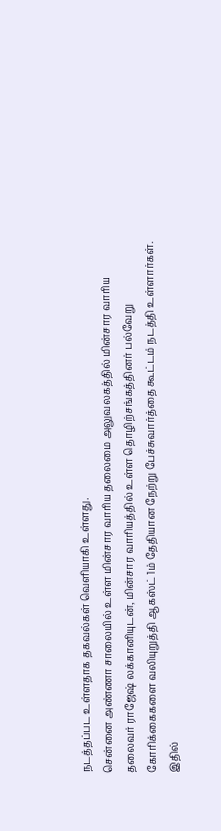நடத்தப்பட உள்ளதாக தகவல்கள் வெளியாகி உள்ளது.
சென்னை அண்ணா சாலையில் உள்ள மின்சார வாரிய தலைமை அலுவலகத்தில் மின்சார வாரிய தலைவர் ராஜேஷ் லக்கானியுடன், மின்சார வாரியத்தில் உள்ள தொழிற்சங்கத்தினர் பல்வேறு கோரிக்கைகளை வலியுறுத்தி ஆகஸ்ட் 1ம் தேதியான நேற்று பேச்சுவார்த்தை கூட்டம் நடத்தி உள்ளார்கள். இதில்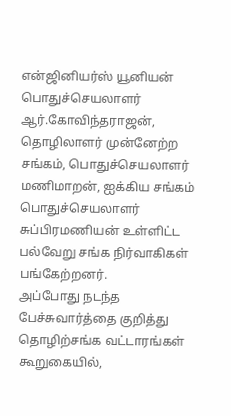என்ஜினியர்ஸ் யூனியன் பொதுச்செயலாளர் ஆர்.கோவிந்தராஜன், தொழிலாளர் முன்னேற்ற சங்கம், பொதுச்செயலாளர் மணிமாறன், ஐக்கிய சங்கம் பொதுச்செயலாளர் சுப்பிரமணியன் உள்ளிட்ட பல்வேறு சங்க நிர்வாகிகள் பங்கேற்றனர்.
அப்போது நடந்த பேச்சுவார்த்தை குறித்து தொழிற்சங்க வட்டாரங்கள் கூறுகையில்,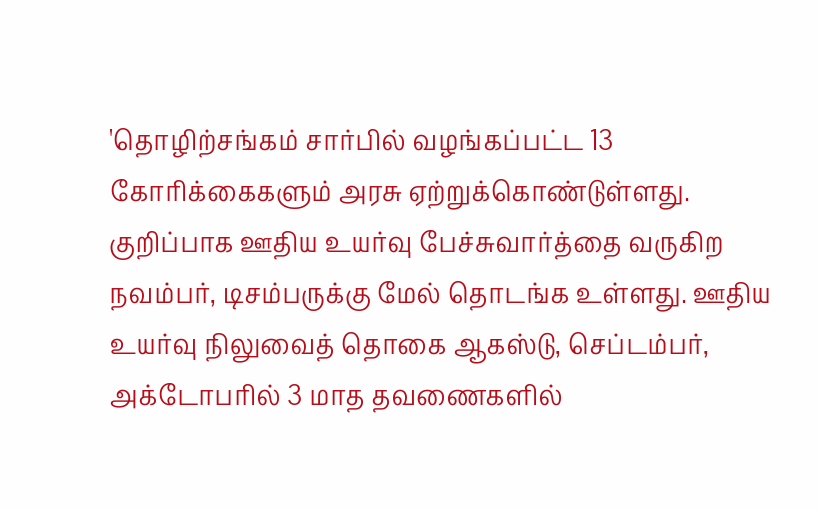'தொழிற்சங்கம் சார்பில் வழங்கப்பட்ட 13 கோரிக்கைகளும் அரசு ஏற்றுக்கொண்டுள்ளது. குறிப்பாக ஊதிய உயர்வு பேச்சுவார்த்தை வருகிற நவம்பர், டிசம்பருக்கு மேல் தொடங்க உள்ளது. ஊதிய உயர்வு நிலுவைத் தொகை ஆகஸ்டு, செப்டம்பர், அக்டோபரில் 3 மாத தவணைகளில்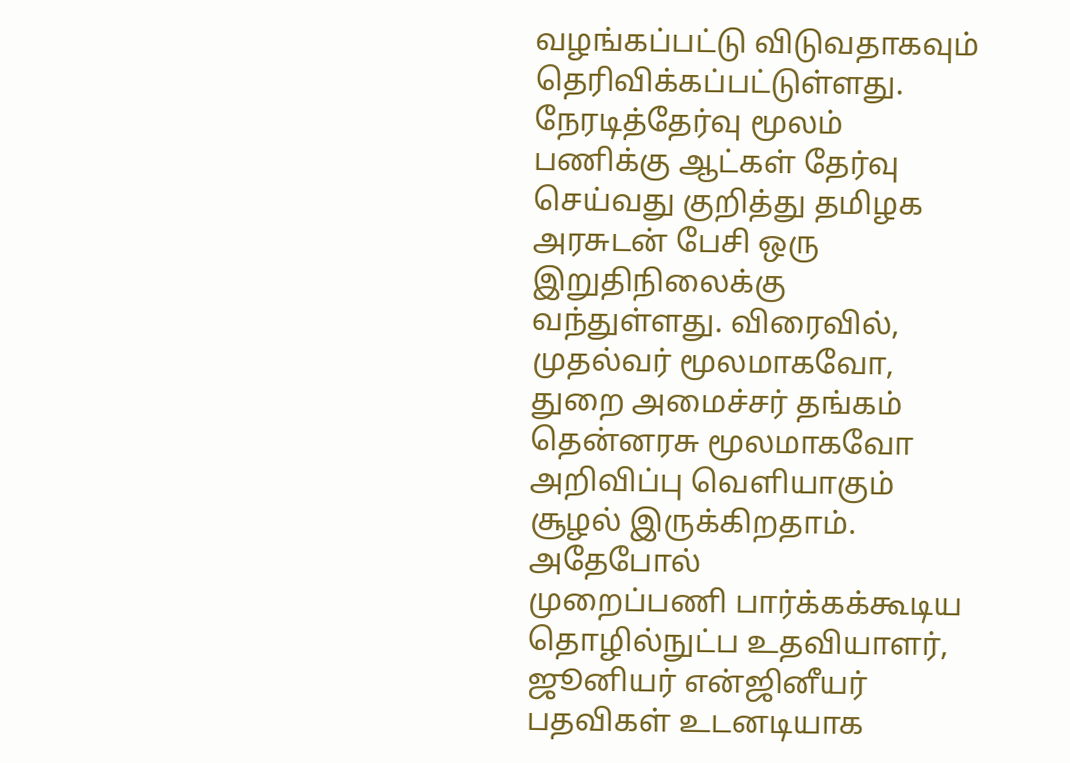வழங்கப்பட்டு விடுவதாகவும் தெரிவிக்கப்பட்டுள்ளது.
நேரடித்தேர்வு மூலம் பணிக்கு ஆட்கள் தேர்வு செய்வது குறித்து தமிழக அரசுடன் பேசி ஒரு இறுதிநிலைக்கு வந்துள்ளது. விரைவில், முதல்வர் மூலமாகவோ, துறை அமைச்சர் தங்கம் தென்னரசு மூலமாகவோ அறிவிப்பு வெளியாகும் சூழல் இருக்கிறதாம். அதேபோல்
முறைப்பணி பார்க்கக்கூடிய தொழில்நுட்ப உதவியாளர், ஜூனியர் என்ஜினீயர் பதவிகள் உடனடியாக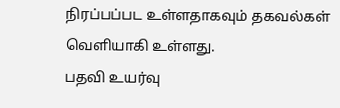நிரப்பப்பட உள்ளதாகவும் தகவல்கள் வெளியாகி உள்ளது.
பதவி உயர்வு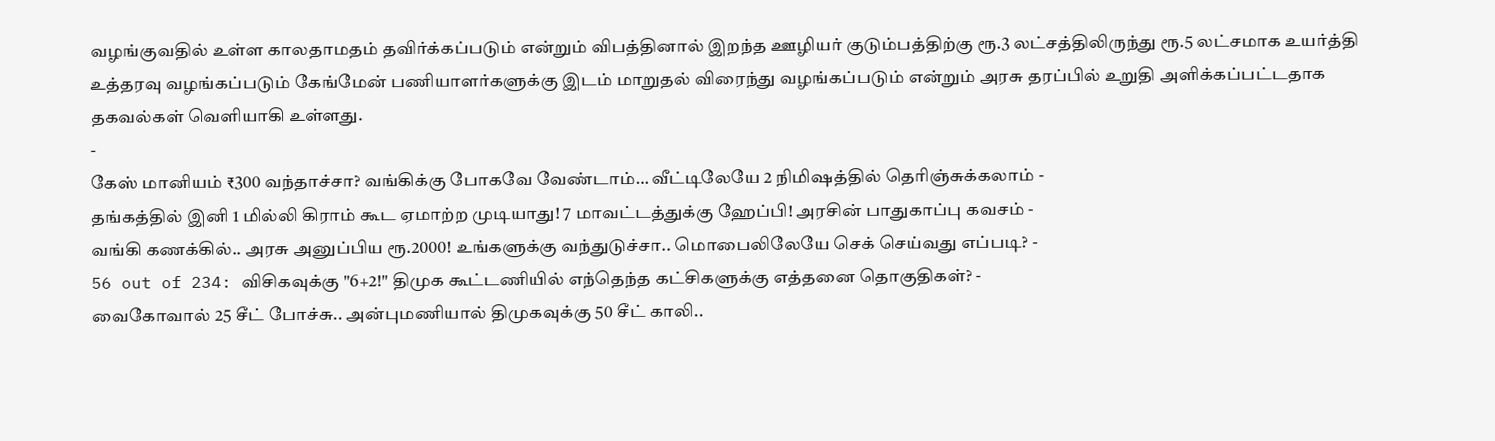வழங்குவதில் உள்ள காலதாமதம் தவிர்க்கப்படும் என்றும் விபத்தினால் இறந்த ஊழியர் குடும்பத்திற்கு ரூ.3 லட்சத்திலிருந்து ரூ.5 லட்சமாக உயர்த்தி உத்தரவு வழங்கப்படும் கேங்மேன் பணியாளர்களுக்கு இடம் மாறுதல் விரைந்து வழங்கப்படும் என்றும் அரசு தரப்பில் உறுதி அளிக்கப்பட்டதாக தகவல்கள் வெளியாகி உள்ளது.
-
கேஸ் மானியம் ₹300 வந்தாச்சா? வங்கிக்கு போகவே வேண்டாம்… வீட்டிலேயே 2 நிமிஷத்தில் தெரிஞ்சுக்கலாம் -
தங்கத்தில் இனி 1 மில்லி கிராம் கூட ஏமாற்ற முடியாது! 7 மாவட்டத்துக்கு ஹேப்பி! அரசின் பாதுகாப்பு கவசம் -
வங்கி கணக்கில்.. அரசு அனுப்பிய ரூ.2000! உங்களுக்கு வந்துடுச்சா.. மொபைலிலேயே செக் செய்வது எப்படி? -
56 out of 234: விசிகவுக்கு "6+2!" திமுக கூட்டணியில் எந்தெந்த கட்சிகளுக்கு எத்தனை தொகுதிகள்? -
வைகோவால் 25 சீட் போச்சு.. அன்புமணியால் திமுகவுக்கு 50 சீட் காலி..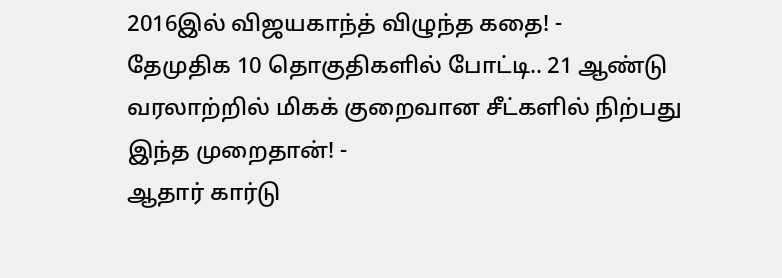2016இல் விஜயகாந்த் விழுந்த கதை! -
தேமுதிக 10 தொகுதிகளில் போட்டி.. 21 ஆண்டு வரலாற்றில் மிகக் குறைவான சீட்களில் நிற்பது இந்த முறைதான்! -
ஆதார் கார்டு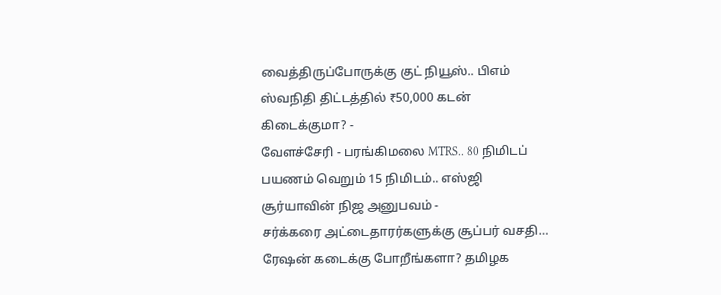வைத்திருப்போருக்கு குட் நியூஸ்.. பிஎம் ஸ்வநிதி திட்டத்தில் ₹50,000 கடன் கிடைக்குமா? -
வேளச்சேரி - பரங்கிமலை MTRS.. 80 நிமிடப் பயணம் வெறும் 15 நிமிடம்.. எஸ்ஜி சூர்யாவின் நிஜ அனுபவம் -
சர்க்கரை அட்டைதாரர்களுக்கு சூப்பர் வசதி… ரேஷன் கடைக்கு போறீங்களா? தமிழக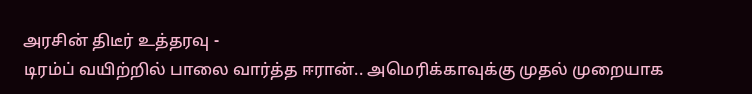அரசின் திடீர் உத்தரவு -
டிரம்ப் வயிற்றில் பாலை வார்த்த ஈரான்.. அமெரிக்காவுக்கு முதல் முறையாக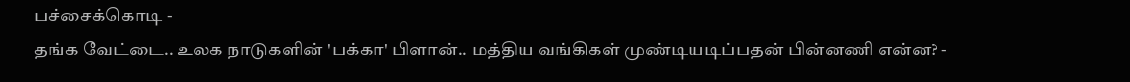பச்சைக்கொடி -
தங்க வேட்டை.. உலக நாடுகளின் 'பக்கா' பிளான்.. மத்திய வங்கிகள் முண்டியடிப்பதன் பின்னணி என்ன? -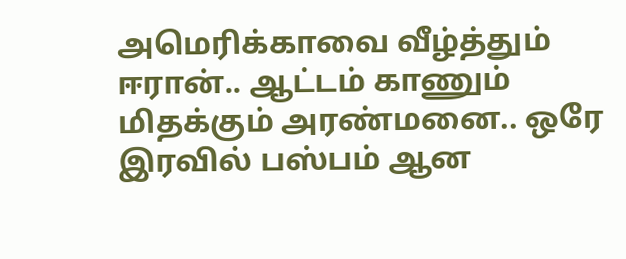அமெரிக்காவை வீழ்த்தும் ஈரான்.. ஆட்டம் காணும் மிதக்கும் அரண்மனை.. ஒரே இரவில் பஸ்பம் ஆன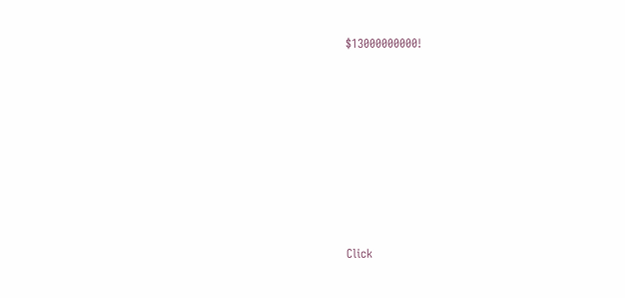$13000000000!












Click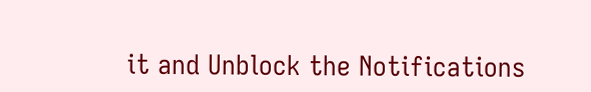it and Unblock the Notifications